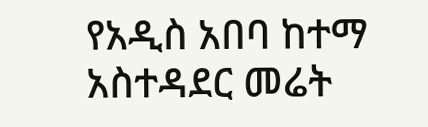የአዲስ አበባ ከተማ አስተዳደር መሬት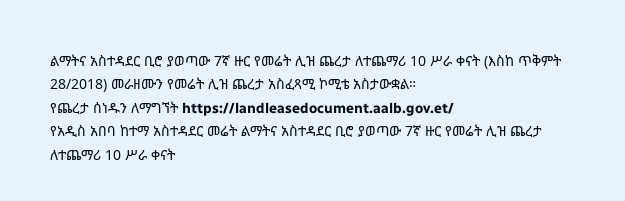ልማትና አስተዳደር ቢሮ ያወጣው 7ኛ ዙር የመሬት ሊዝ ጨረታ ለተጨማሪ 10 ሥራ ቀናት (እስከ ጥቅምት 28/2018) መራዘሙን የመሬት ሊዝ ጨረታ አስፈጻሚ ኮሚቴ አስታውቋል።
የጨረታ ሰነዱን ለማግኘት https://landleasedocument.aalb.gov.et/
የአዲስ አበባ ከተማ አስተዳደር መሬት ልማትና አስተዳደር ቢሮ ያወጣው 7ኛ ዙር የመሬት ሊዝ ጨረታ ለተጨማሪ 10 ሥራ ቀናት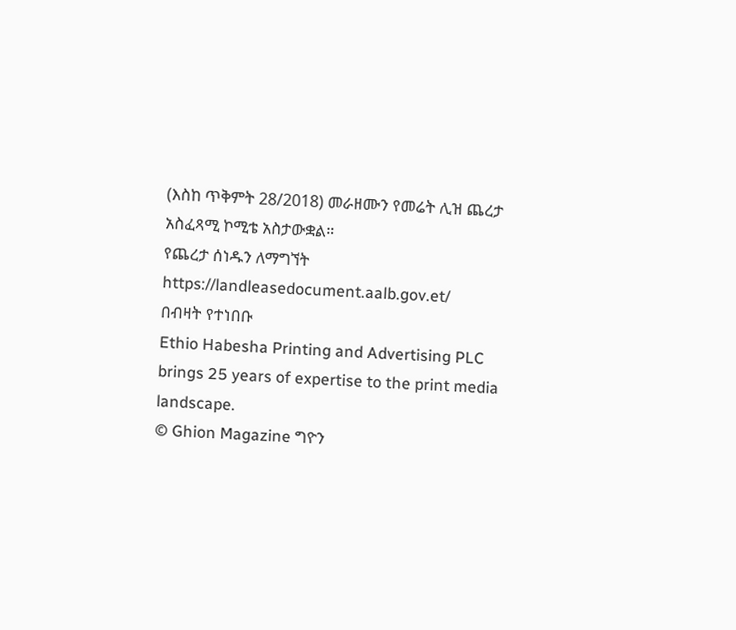(እስከ ጥቅምት 28/2018) መራዘሙን የመሬት ሊዝ ጨረታ አስፈጻሚ ኮሚቴ አስታውቋል።
የጨረታ ሰነዱን ለማግኘት https://landleasedocument.aalb.gov.et/
በብዛት የተነበቡ
Ethio Habesha Printing and Advertising PLC brings 25 years of expertise to the print media landscape.
© Ghion Magazine ግዮን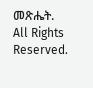መጽሔት. All Rights Reserved.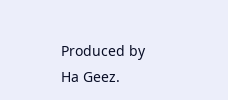Produced by Ha Geez.